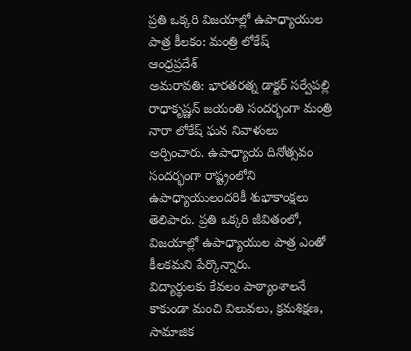ప్రతి ఒక్కరి విజయాల్లో ఉపాధ్యాయుల పాత్ర కీలకం: మంత్రి లోకేష్
ఆంధ్రప్రదేశ్
అమరావతి: భారతరత్న డాక్టర్ సర్వేపల్లి రాధాకృష్ణన్ జయంతి సందర్భంగా మంత్రి నారా లోకేష్ ఘన నివాళులు అర్పించారు. ఉపాధ్యాయ దినోత్సవం సందర్భంగా రాష్ట్రంలోని ఉపాధ్యాయులందరికీ శుభాకాంక్షలు తెలిపారు. ప్రతి ఒక్కరి జీవితంలో, విజయాల్లో ఉపాధ్యాయుల పాత్ర ఎంతో కీలకమని పేర్కొన్నారు.
విద్యార్థులకు కేవలం పాఠ్యాంశాలనే కాకుండా మంచి విలువలు, క్రమశిక్షణ, సామాజిక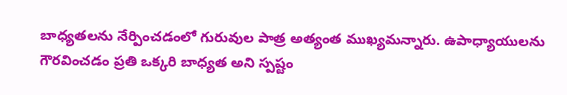బాధ్యతలను నేర్పించడంలో గురువుల పాత్ర అత్యంత ముఖ్యమన్నారు. ఉపాధ్యాయులను గౌరవించడం ప్రతి ఒక్కరి బాధ్యత అని స్పష్టం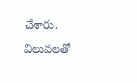చేశారు. విలువలతో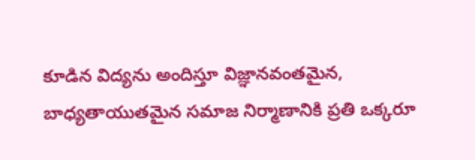కూడిన విద్యను అందిస్తూ విజ్ఞానవంతమైన, బాధ్యతాయుతమైన సమాజ నిర్మాణానికి ప్రతి ఒక్కరూ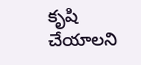కృషి చేయాలని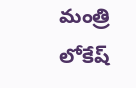మంత్రి లోకేష్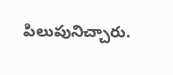పిలుపునిచ్చారు.